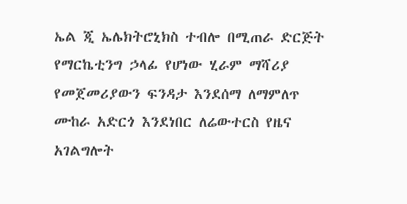ኤል ጂ ኤሌክትሮኒክስ ተብሎ በሚጠራ ድርጅት የማርኬቲንግ ኃላፊ የሆነው ሂራም ማሻሪያ የመጀመሪያውን ፍንዳታ እንደሰማ ለማምለጥ ሙከራ አድርጎ እንደነበር ለሬውተርስ የዜና አገልግሎት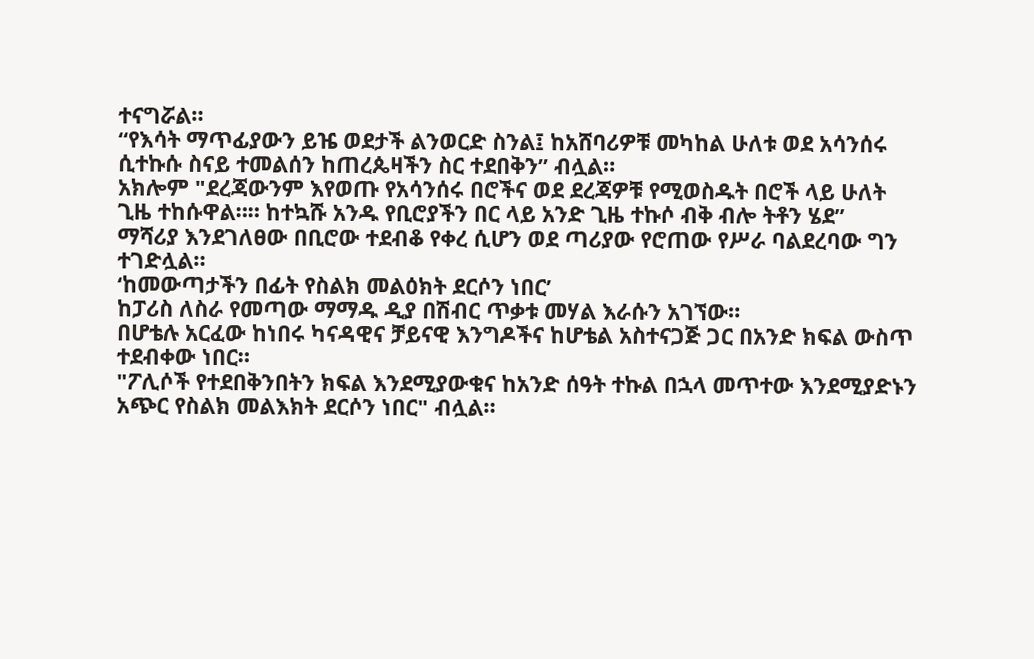ተናግሯል።
“የእሳት ማጥፊያውን ይዤ ወደታች ልንወርድ ስንል፤ ከአሸባሪዎቹ መካከል ሁለቱ ወደ አሳንሰሩ ሲተኩሱ ስናይ ተመልሰን ከጠረጴዛችን ስር ተደበቅን” ብሏል።
አክሎም "ደረጃውንም እየወጡ የአሳንሰሩ በሮችና ወደ ደረጃዎቹ የሚወስዱት በሮች ላይ ሁለት ጊዜ ተከሱዋል።። ከተኳሹ አንዱ የቢሮያችን በር ላይ አንድ ጊዜ ተኩሶ ብቅ ብሎ ትቶን ሄደ”
ማሻሪያ እንደገለፀው በቢሮው ተደብቆ የቀረ ሲሆን ወደ ጣሪያው የሮጠው የሥራ ባልደረባው ግን ተገድሏል።
‘ከመውጣታችን በፊት የስልክ መልዕክት ደርሶን ነበር’
ከፓሪስ ለስራ የመጣው ማማዱ ዲያ በሽብር ጥቃቱ መሃል እራሱን አገኘው።
በሆቴሉ አርፈው ከነበሩ ካናዳዊና ቻይናዊ እንግዶችና ከሆቴል አስተናጋጅ ጋር በአንድ ክፍል ውስጥ ተደብቀው ነበር።
"ፖሊሶች የተደበቅንበትን ክፍል እንደሚያውቁና ከአንድ ሰዓት ተኩል በኋላ መጥተው እንደሚያድኑን አጭር የስልክ መልእክት ደርሶን ነበር" ብሏል።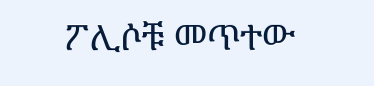ፖሊሶቹ መጥተው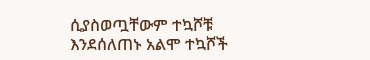ሲያስወጧቸውም ተኳሾቹ እንደሰለጠኑ አልሞ ተኳሾች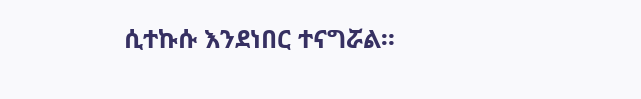ሲተኩሱ እንደነበር ተናግሯል።